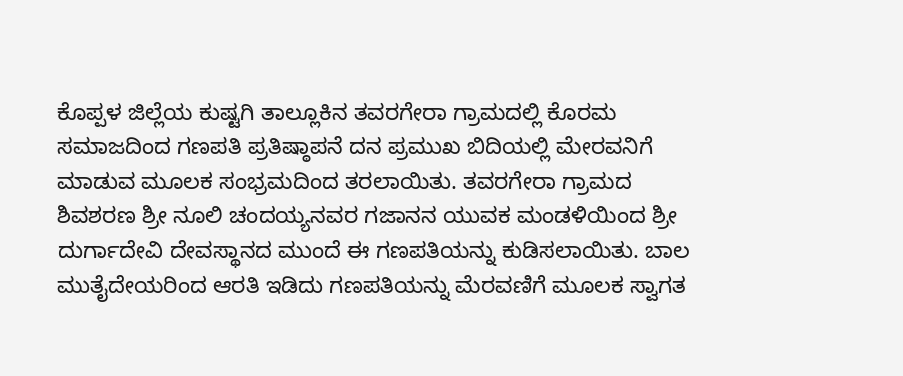ಕೊಪ್ಪಳ ಜಿಲ್ಲೆಯ ಕುಷ್ಟಗಿ ತಾಲ್ಲೂಕಿನ ತವರಗೇರಾ ಗ್ರಾಮದಲ್ಲಿ ಕೊರಮ ಸಮಾಜದಿಂದ ಗಣಪತಿ ಪ್ರತಿಷ್ಠಾಪನೆ ದನ ಪ್ರಮುಖ ಬಿದಿಯಲ್ಲಿ ಮೇರವನಿಗೆ ಮಾಡುವ ಮೂಲಕ ಸಂಭ್ರಮದಿಂದ ತರಲಾಯಿತು. ತವರಗೇರಾ ಗ್ರಾಮದ ಶಿವಶರಣ ಶ್ರೀ ನೂಲಿ ಚಂದಯ್ಯನವರ ಗಜಾನನ ಯುವಕ ಮಂಡಳಿಯಿಂದ ಶ್ರೀ ದುರ್ಗಾದೇವಿ ದೇವಸ್ಥಾನದ ಮುಂದೆ ಈ ಗಣಪತಿಯನ್ನು ಕುಡಿಸಲಾಯಿತು. ಬಾಲ ಮುತೈದೇಯರಿಂದ ಆರತಿ ಇಡಿದು ಗಣಪತಿಯನ್ನು ಮೆರವಣಿಗೆ ಮೂಲಕ ಸ್ವಾಗತ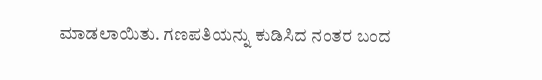ಮಾಡಲಾಯಿತು. ಗಣಪತಿಯನ್ನು ಕುಡಿಸಿದ ನಂತರ ಬಂದ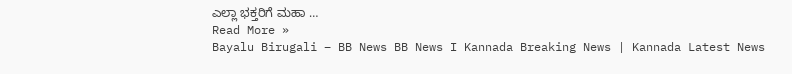ಎಲ್ಲಾ ಭಕ್ತರಿಗೆ ಮಹಾ …
Read More »
Bayalu Birugali – BB News BB News I Kannada Breaking News | Kannada Latest News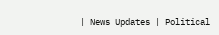| News Updates | Political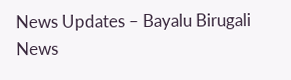News Updates – Bayalu Birugali News